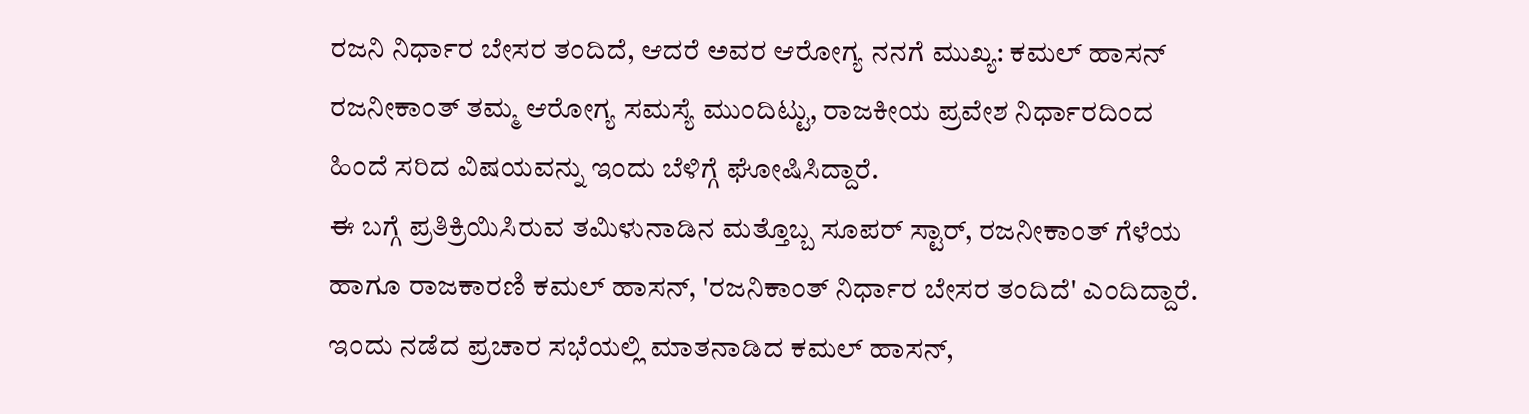ರಜನಿ ನಿರ್ಧಾರ ಬೇಸರ ತಂದಿದೆ, ಆದರೆ ಅವರ ಆರೋಗ್ಯ ನನಗೆ ಮುಖ್ಯ: ಕಮಲ್ ಹಾಸನ್
ರಜನೀಕಾಂತ್ ತಮ್ಮ ಆರೋಗ್ಯ ಸಮಸ್ಯೆ ಮುಂದಿಟ್ಟು, ರಾಜಕೀಯ ಪ್ರವೇಶ ನಿರ್ಧಾರದಿಂದ ಹಿಂದೆ ಸರಿದ ವಿಷಯವನ್ನು ಇಂದು ಬೆಳಿಗ್ಗೆ ಘೋಷಿಸಿದ್ದಾರೆ.
ಈ ಬಗ್ಗೆ ಪ್ರತಿಕ್ರಿಯಿಸಿರುವ ತಮಿಳುನಾಡಿನ ಮತ್ತೊಬ್ಬ ಸೂಪರ್ ಸ್ಟಾರ್, ರಜನೀಕಾಂತ್ ಗೆಳೆಯ ಹಾಗೂ ರಾಜಕಾರಣಿ ಕಮಲ್ ಹಾಸನ್, 'ರಜನಿಕಾಂತ್ ನಿರ್ಧಾರ ಬೇಸರ ತಂದಿದೆ' ಎಂದಿದ್ದಾರೆ.
ಇಂದು ನಡೆದ ಪ್ರಚಾರ ಸಭೆಯಲ್ಲಿ ಮಾತನಾಡಿದ ಕಮಲ್ ಹಾಸನ್,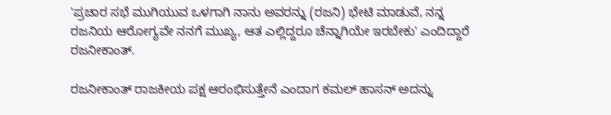'ಪ್ರಚಾರ ಸಭೆ ಮುಗಿಯುವ ಒಳಗಾಗಿ ನಾನು ಅವರನ್ನು (ರಜನಿ) ಭೇಟಿ ಮಾಡುವೆ, ನನ್ನ ರಜನಿಯ ಆರೋಗ್ಯವೇ ನನಗೆ ಮುಖ್ಯ, ಆತ ಎಲ್ಲಿದ್ದರೂ ಚೆನ್ನಾಗಿಯೇ ಇರಬೇಕು' ಎಂದಿದ್ದಾರೆ ರಜನೀಕಾಂತ್.

ರಜನೀಕಾಂತ್ ರಾಜಕೀಯ ಪಕ್ಷ ಆರಂಭಿಸುತ್ತೇನೆ ಎಂದಾಗ ಕಮಲ್ ಹಾಸನ್ ಅದನ್ನು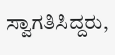ಸ್ವಾಗತಿಸಿದ್ದರು,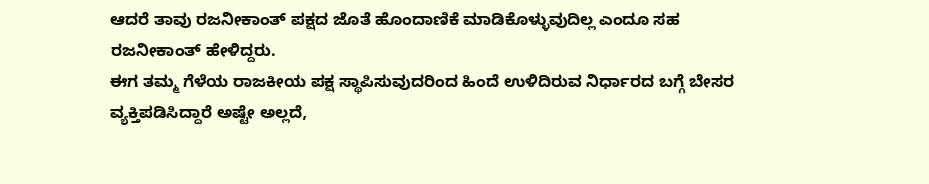ಆದರೆ ತಾವು ರಜನೀಕಾಂತ್ ಪಕ್ಷದ ಜೊತೆ ಹೊಂದಾಣಿಕೆ ಮಾಡಿಕೊಳ್ಳುವುದಿಲ್ಲ ಎಂದೂ ಸಹ ರಜನೀಕಾಂತ್ ಹೇಳಿದ್ದರು.
ಈಗ ತಮ್ಮ ಗೆಳೆಯ ರಾಜಕೀಯ ಪಕ್ಷ ಸ್ಥಾಪಿಸುವುದರಿಂದ ಹಿಂದೆ ಉಳಿದಿರುವ ನಿರ್ಧಾರದ ಬಗ್ಗೆ ಬೇಸರ ವ್ಯಕ್ತಿಪಡಿಸಿದ್ದಾರೆ ಅಷ್ಟೇ ಅಲ್ಲದೆ,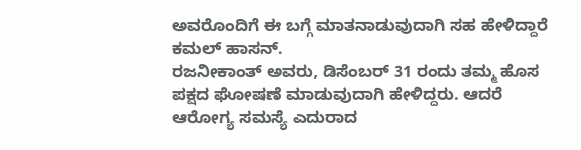ಅವರೊಂದಿಗೆ ಈ ಬಗ್ಗೆ ಮಾತನಾಡುವುದಾಗಿ ಸಹ ಹೇಳಿದ್ದಾರೆ ಕಮಲ್ ಹಾಸನ್.
ರಜನೀಕಾಂತ್ ಅವರು, ಡಿಸೆಂಬರ್ 31 ರಂದು ತಮ್ಮ ಹೊಸ ಪಕ್ಷದ ಘೋಷಣೆ ಮಾಡುವುದಾಗಿ ಹೇಳಿದ್ದರು. ಆದರೆ ಆರೋಗ್ಯ ಸಮಸ್ಯೆ ಎದುರಾದ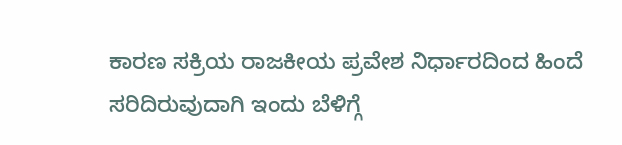ಕಾರಣ ಸಕ್ರಿಯ ರಾಜಕೀಯ ಪ್ರವೇಶ ನಿರ್ಧಾರದಿಂದ ಹಿಂದೆ ಸರಿದಿರುವುದಾಗಿ ಇಂದು ಬೆಳಿಗ್ಗೆ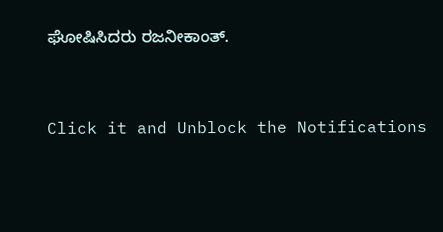ಘೋಷಿಸಿದರು ರಜನೀಕಾಂತ್.


Click it and Unblock the Notifications